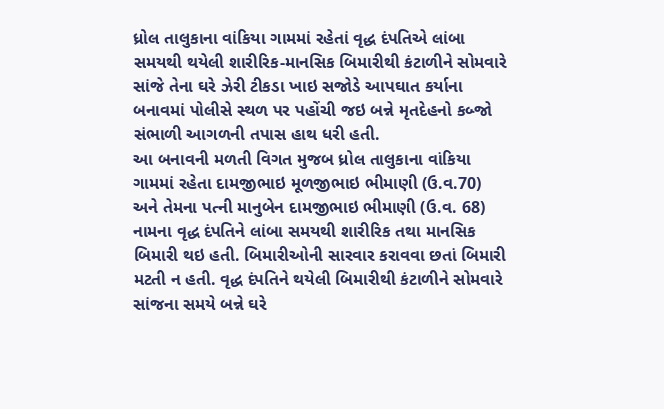ધ્રોલ તાલુકાના વાંકિયા ગામમાં રહેતાં વૃદ્ધ દંપતિએ લાંબા સમયથી થયેલી શારીરિક-માનસિક બિમારીથી કંટાળીને સોમવારે સાંજે તેના ઘરે ઝેરી ટીકડા ખાઇ સજોડે આપઘાત કર્યાના બનાવમાં પોલીસે સ્થળ પર પહોંચી જઇ બન્ને મૃતદેહનો કબ્જો સંભાળી આગળની તપાસ હાથ ધરી હતી.
આ બનાવની મળતી વિગત મુજબ ધ્રોલ તાલુકાના વાંકિયા ગામમાં રહેતા દામજીભાઇ મૂળજીભાઇ ભીમાણી (ઉ.વ.70) અને તેમના પત્ની માનુબેન દામજીભાઇ ભીમાણી (ઉ.વ. 68) નામના વૃદ્ધ દંપતિને લાંબા સમયથી શારીરિક તથા માનસિક બિમારી થઇ હતી. બિમારીઓની સારવાર કરાવવા છતાં બિમારી મટતી ન હતી. વૃદ્ધ દંપતિને થયેલી બિમારીથી કંટાળીને સોમવારે સાંજના સમયે બન્ને ઘરે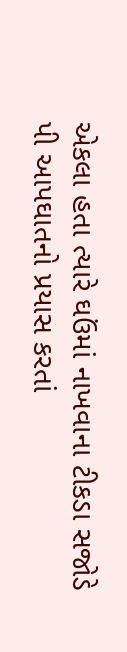એકલા હતા ત્યારે ઘઉંમાં નાખવાના ટીકડા સજોડે પી આપઘાતનો પ્રયાસ કરતાં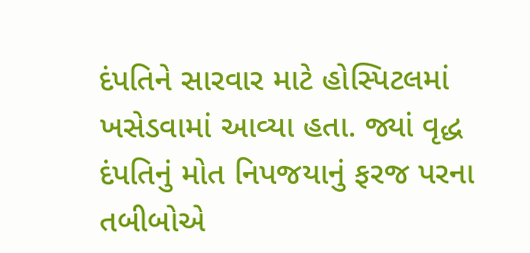દંપતિને સારવાર માટે હોસ્પિટલમાં ખસેડવામાં આવ્યા હતા. જ્યાં વૃદ્ધ દંપતિનું મોત નિપજયાનું ફરજ પરના તબીબોએ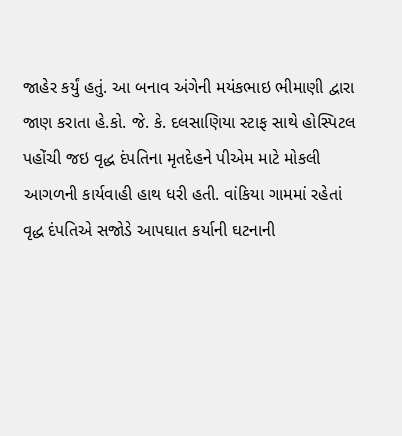જાહેર કર્યું હતું. આ બનાવ અંગેની મયંકભાઇ ભીમાણી દ્વારા જાણ કરાતા હે.કો. જે. કે. દલસાણિયા સ્ટાફ સાથે હોસ્પિટલ પહોંચી જઇ વૃદ્ધ દંપતિના મૃતદેહને પીએમ માટે મોકલી આગળની કાર્યવાહી હાથ ધરી હતી. વાંકિયા ગામમાં રહેતાં વૃદ્ધ દંપતિએ સજોડે આપઘાત કર્યાની ઘટનાની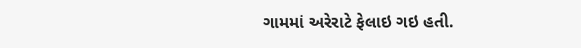ગામમાં અરેરાટે ફેલાઇ ગઇ હતી.